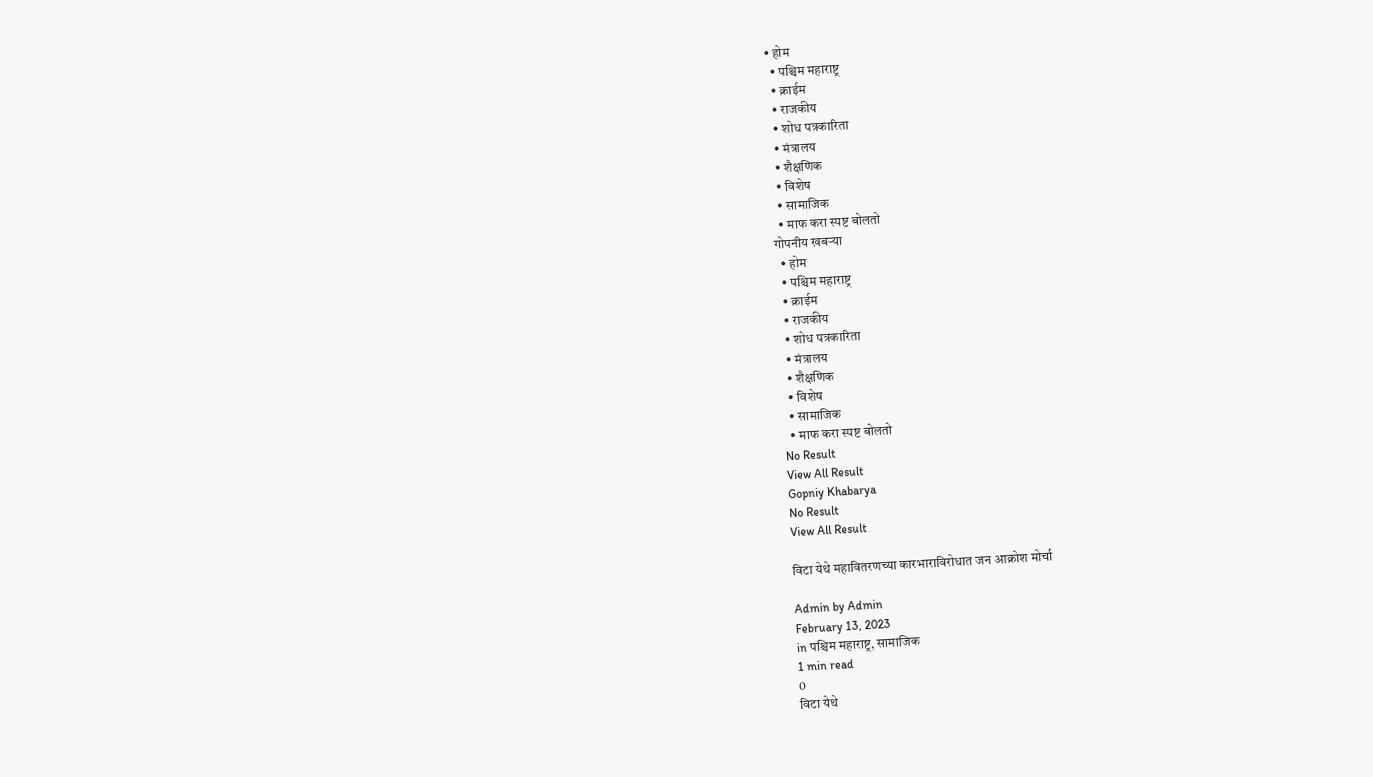• होम
  • पश्चिम महाराष्ट्र
  • क्राईम
  • राजकीय
  • शोध पत्रकारिता
  • मंत्रालय
  • शैक्षणिक
  • विशेष
  • सामाजिक
  • माफ करा स्पष्ट बोलतो
गोपनीय खबऱ्या
  • होम
  • पश्चिम महाराष्ट्र
  • क्राईम
  • राजकीय
  • शोध पत्रकारिता
  • मंत्रालय
  • शैक्षणिक
  • विशेष
  • सामाजिक
  • माफ करा स्पष्ट बोलतो
No Result
View All Result
Gopniy Khabarya
No Result
View All Result

विटा येथे महावितरणच्या कारभाराविरोधात जन आक्रोश मोर्चा

Admin by Admin
February 13, 2023
in पश्चिम महाराष्ट्र, सामाजिक
1 min read
0
विटा येथे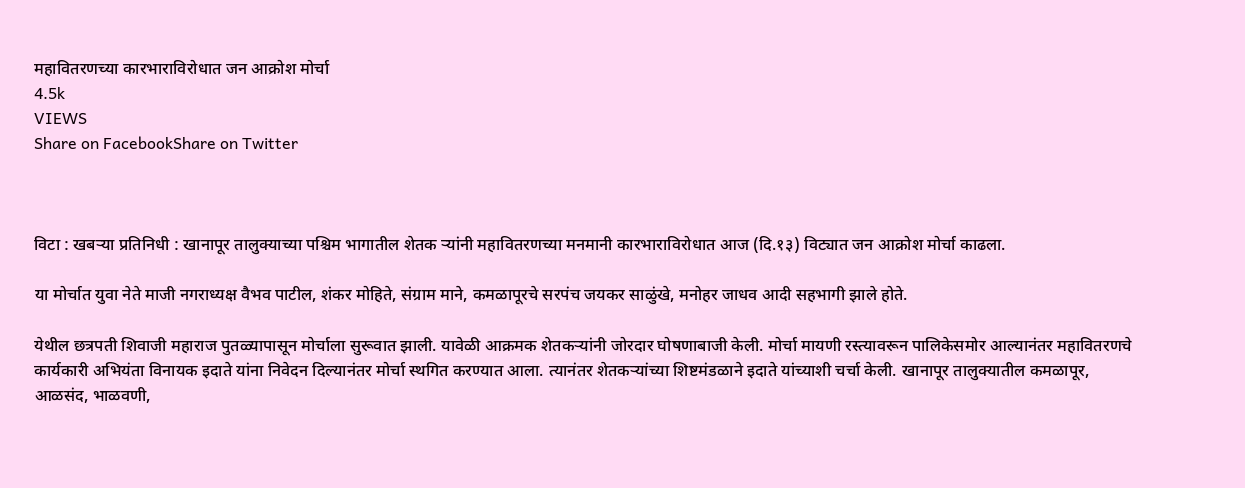महावितरणच्या कारभाराविरोधात जन आक्रोश मोर्चा
4.5k
VIEWS
Share on FacebookShare on Twitter



विटा : खबऱ्या प्रतिनिधी : खानापूर तालुक्याच्या पश्चिम भागातील शेतक ऱ्यांनी महावितरणच्या मनमानी कारभाराविरोधात आज (दि.१३) विट्यात जन आक्रोश मोर्चा काढला.

या मोर्चात युवा नेते माजी नगराध्यक्ष वैभव पाटील, शंकर मोहिते, संग्राम माने, कमळापूरचे सरपंच जयकर साळुंखे, मनोहर जाधव आदी सहभागी झाले होते.

येथील छत्रपती शिवाजी महाराज पुतळ्यापासून मोर्चाला सुरूवात झाली. यावेळी आक्रमक शेतकऱ्यांनी जोरदार घोषणाबाजी केली. मोर्चा मायणी रस्त्यावरून पालिकेसमोर आल्यानंतर महावितरणचे कार्यकारी अभियंता विनायक इदाते यांना निवेदन दिल्यानंतर मोर्चा स्थगित करण्यात आला. त्यानंतर शेतकऱ्यांच्या शिष्टमंडळाने इदाते यांच्याशी चर्चा केली. खानापूर तालुक्यातील कमळापूर, आळसंद, भाळवणी,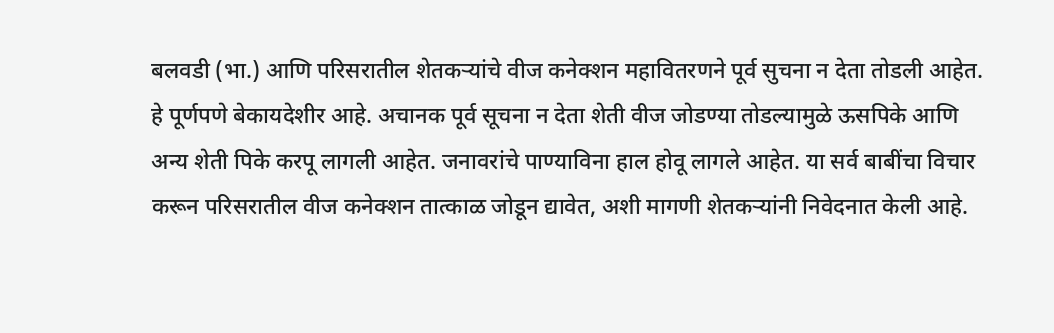बलवडी (भा.) आणि परिसरातील शेतकऱ्यांचे वीज कनेक्शन महावितरणने पूर्व सुचना न देता तोडली आहेत. हे पूर्णपणे बेकायदेशीर आहे. अचानक पूर्व सूचना न देता शेती वीज जोडण्या तोडल्यामुळे ऊसपिके आणि अन्य शेती पिके करपू लागली आहेत. जनावरांचे पाण्याविना हाल होवू लागले आहेत. या सर्व बाबींचा विचार करून परिसरातील वीज कनेक्शन तात्काळ जोडून द्यावेत, अशी मागणी शेतकऱ्यांनी निवेदनात केली आहे.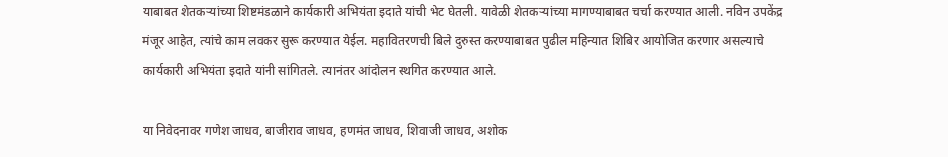याबाबत शेतकऱ्यांच्या शिष्टमंडळाने कार्यकारी अभियंता इदाते यांची भेट घेतली. यावेळी शेतकऱ्यांच्या मागण्याबाबत चर्चा करण्यात आली. नविन उपकेंद्र मंजूर आहेत, त्यांचे काम लवकर सुरू करण्यात येईल. महावितरणची बिले दुरुस्त करण्याबाबत पुढील महिन्यात शिबिर आयोजित करणार असल्याचे कार्यकारी अभियंता इदाते यांनी सांगितले. त्यानंतर आंदोलन स्थगित करण्यात आले.

या निवेदनावर गणेश जाधव, बाजीराव जाधव, हणमंत जाधव, शिवाजी जाधव, अशोक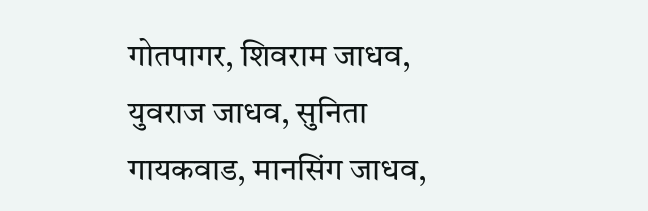गोतपागर, शिवराम जाधव, युवराज जाधव, सुनिता गायकवाड, मानसिंग जाधव,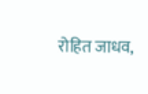रोहित जाधव,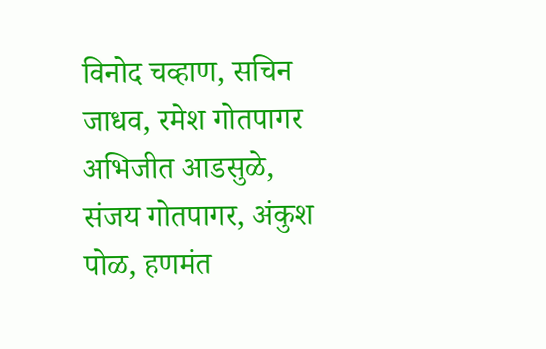विनोद चव्हाण, सचिन जाधव, रमेश गोतपागर अभिजीत आडसुळे, संजय गोतपागर, अंकुश पोळ, हणमंत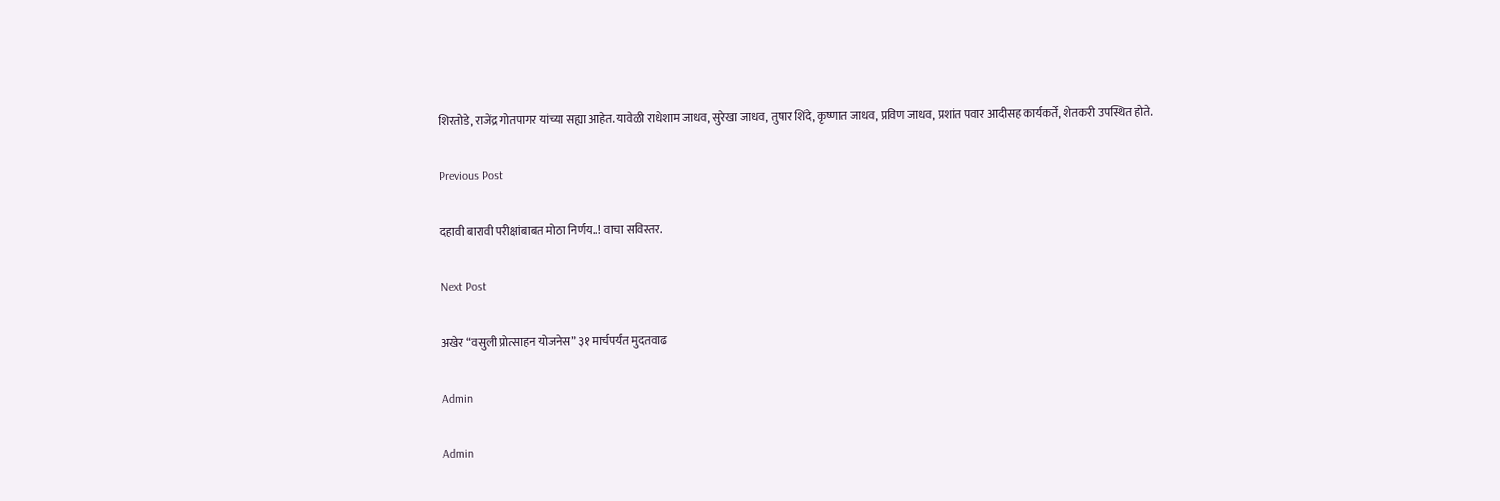शिरतोडे, राजेंद्र गोतपागर यांच्या सह्या आहेत. यावेळी राधेशाम जाधव, सुरेखा जाधव, तुषार शिंदे, कृष्णात जाधव, प्रविण जाधव, प्रशांत पवार आदीसह कार्यकर्ते, शेतकरी उपस्थित होते.

Previous Post

दहावी बारावी परीक्षांबाबत मोठा निर्णय..! वाचा सविस्तर.

Next Post

अखेर “वसुली प्रोत्साहन योजनेस” ३१ मार्चपर्यंत मुदतवाढ

Admin

Admin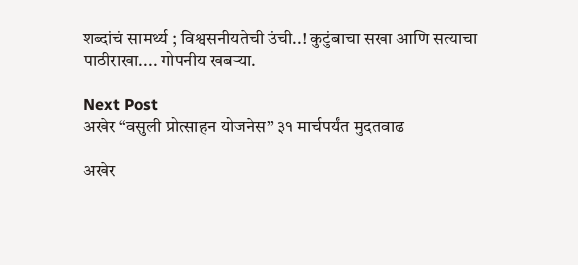शब्दांचं सामर्थ्य ; विश्वसनीयतेची उंची..! कुटुंबाचा सखा आणि सत्याचा पाठीराखा.... गोपनीय खबऱ्या.

Next Post
अखेर “वसुली प्रोत्साहन योजनेस” ३१ मार्चपर्यंत मुदतवाढ

अखेर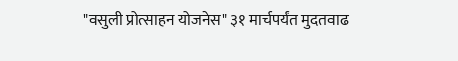"वसुली प्रोत्साहन योजनेस" ३१ मार्चपर्यंत मुदतवाढ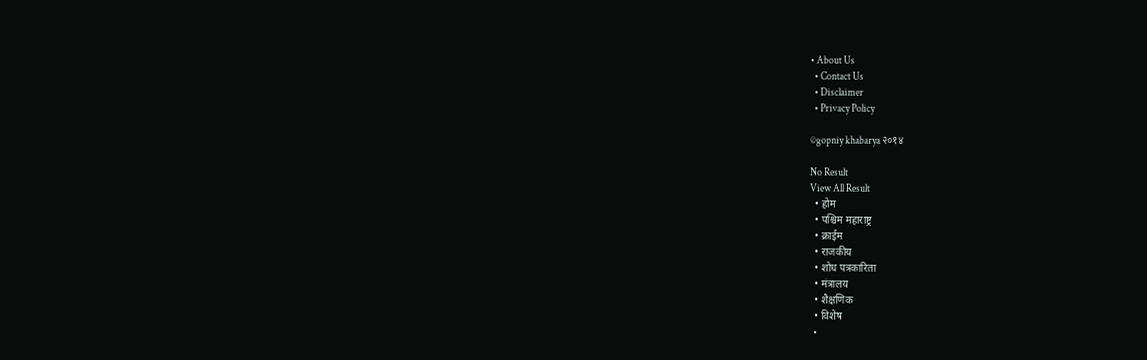• About Us
  • Contact Us
  • Disclaimer
  • Privacy Policy

©gopniy khabarya २०१४

No Result
View All Result
  • होम
  • पश्चिम महाराष्ट्र
  • क्राईम
  • राजकीय
  • शोध पत्रकारिता
  • मंत्रालय
  • शैक्षणिक
  • विशेष
  •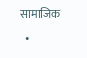सामाजिक
  •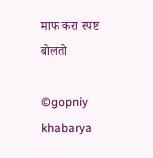माफ करा स्पष्ट बोलतो

©gopniy khabarya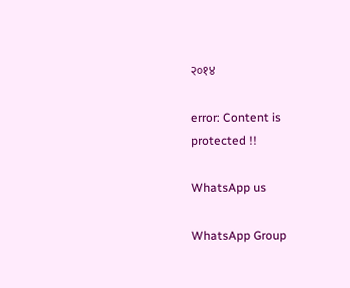२०१४

error: Content is protected !!

WhatsApp us

WhatsApp Group